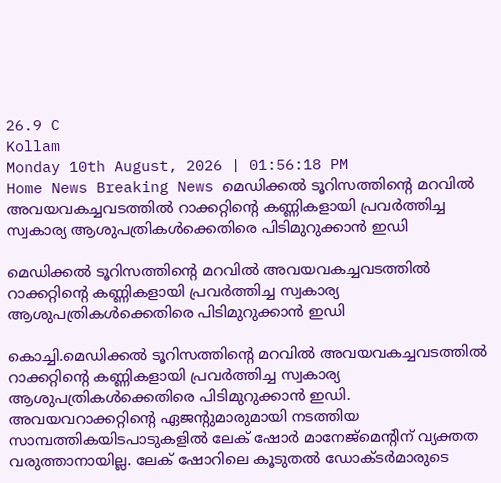26.9 C
Kollam
Monday 10th August, 2026 | 01:56:18 PM
Home News Breaking News മെഡിക്കല്‍ ടൂറിസത്തിന്റെ മറവില്‍ അവയവകച്ചവടത്തില്‍ റാക്കറ്റിന്റെ കണ്ണികളായി പ്രവര്‍ത്തിച്ച സ്വകാര്യ ആശുപത്രികള്‍ക്കെതിരെ പിടിമുറുക്കാന്‍ ഇഡി

മെഡിക്കല്‍ ടൂറിസത്തിന്റെ മറവില്‍ അവയവകച്ചവടത്തില്‍ റാക്കറ്റിന്റെ കണ്ണികളായി പ്രവര്‍ത്തിച്ച സ്വകാര്യ ആശുപത്രികള്‍ക്കെതിരെ പിടിമുറുക്കാന്‍ ഇഡി

കൊച്ചി.മെഡിക്കല്‍ ടൂറിസത്തിന്റെ മറവില്‍ അവയവകച്ചവടത്തില്‍ റാക്കറ്റിന്റെ കണ്ണികളായി പ്രവര്‍ത്തിച്ച സ്വകാര്യ ആശുപത്രികള്‍ക്കെതിരെ പിടിമുറുക്കാന്‍ ഇഡി. അവയവറാക്കറ്റിന്റെ ഏജന്റുമാരുമായി നടത്തിയ സാമ്പത്തികയിടപാടുകളില്‍ ലേക് ഷോര്‍ മാനേജ്‌മെന്റിന് വ്യക്തത വരുത്താനായില്ല. ലേക് ഷോറിലെ കൂടുതല്‍ ഡോക്ടര്‍മാരുടെ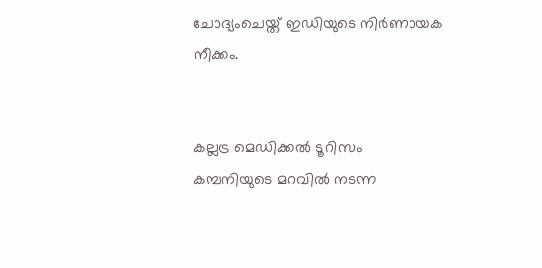ചോദ്യംചെയ്ത് ഇഡിയുടെ നിര്‍ണായക നീക്കം.


കല്ലട്ര മെഡിക്കല്‍ ടൂറിസം കമ്പനിയുടെ മറവില്‍ നടന്ന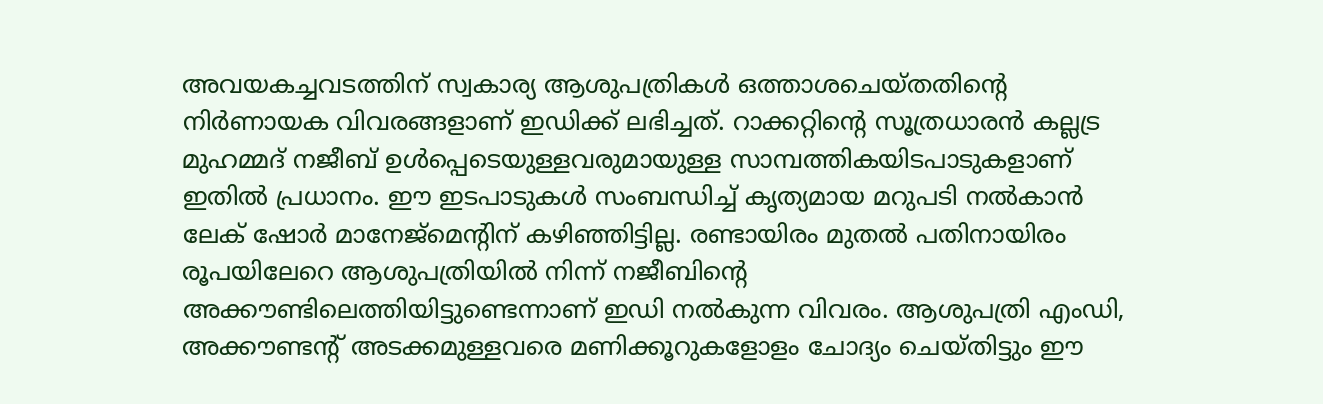അവയകച്ചവടത്തിന് സ്വകാര്യ ആശുപത്രികള്‍ ഒത്താശചെയ്തതിന്റെ നിര്‍ണായക വിവരങ്ങളാണ് ഇഡിക്ക് ലഭിച്ചത്. റാക്കറ്റിന്റെ സൂത്രധാരന്‍ കല്ലട്ര മുഹമ്മദ് നജീബ് ഉള്‍പ്പെടെയുള്ളവരുമായുള്ള സാമ്പത്തികയിടപാടുകളാണ് ഇതില്‍ പ്രധാനം. ഈ ഇടപാടുകള്‍ സംബന്ധിച്ച് കൃത്യമായ മറുപടി നല്‍കാന്‍ ലേക് ഷോര്‍ മാനേജ്‌മെന്റിന് കഴിഞ്ഞിട്ടില്ല. രണ്ടായിരം മുതല്‍ പതിനായിരം രൂപയിലേറെ ആശുപത്രിയില്‍ നിന്ന് നജീബിന്റെ അക്കൗണ്ടിലെത്തിയിട്ടുണ്ടെന്നാണ് ഇഡി നല്‍കുന്ന വിവരം. ആശുപത്രി എംഡി, അക്കൗണ്ടന്റ് അടക്കമുള്ളവരെ മണിക്കൂറുകളോളം ചോദ്യം ചെയ്തിട്ടും ഈ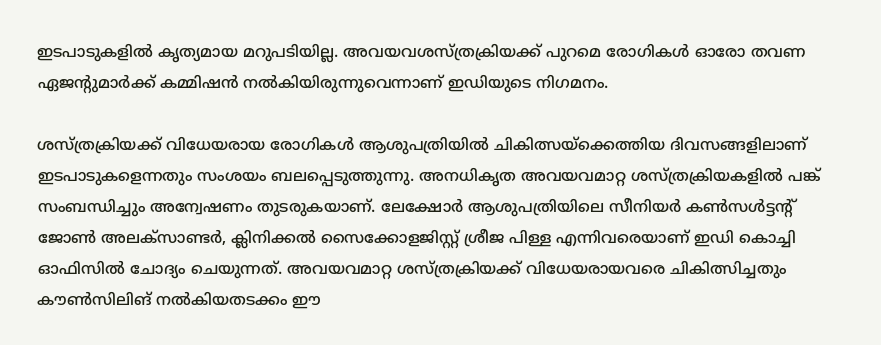ഇടപാടുകളില്‍ കൃത്യമായ മറുപടിയില്ല. അവയവശസ്ത്രക്രിയക്ക് പുറമെ രോഗികള്‍ ഓരോ തവണ ഏജന്റുമാര്‍ക്ക് കമ്മിഷന്‍ നല്‍കിയിരുന്നുവെന്നാണ് ഇഡിയുടെ നിഗമനം.

ശസ്ത്രക്രിയക്ക് വിധേയരായ രോഗികള്‍ ആശുപത്രിയില്‍ ചികിത്സയ്‌ക്കെത്തിയ ദിവസങ്ങളിലാണ് ഇടപാടുകളെന്നതും സംശയം ബലപ്പെടുത്തുന്നു. അനധികൃത അവയവമാറ്റ ശസ്ത്രക്രിയകളില്‍ പങ്ക് സംബന്ധിച്ചും അന്വേഷണം തുടരുകയാണ്. ലേക്ഷോര്‍ ആശുപത്രിയിലെ സീനിയര്‍ കണ്‍സള്‍ട്ടന്റ് ജോണ്‍ അലക്‌സാണ്ടര്‍, ക്ലിനിക്കല്‍ സൈക്കോളജിസ്റ്റ് ശ്രീജ പിള്ള എന്നിവരെയാണ് ഇഡി കൊച്ചി ഓഫിസില്‍ ചോദ്യം ചെയുന്നത്. അവയവമാറ്റ ശസ്ത്രക്രിയക്ക് വിധേയരായവരെ ചികിത്സിച്ചതും കൗണ്‍സിലിങ് നല്‍കിയതടക്കം ഈ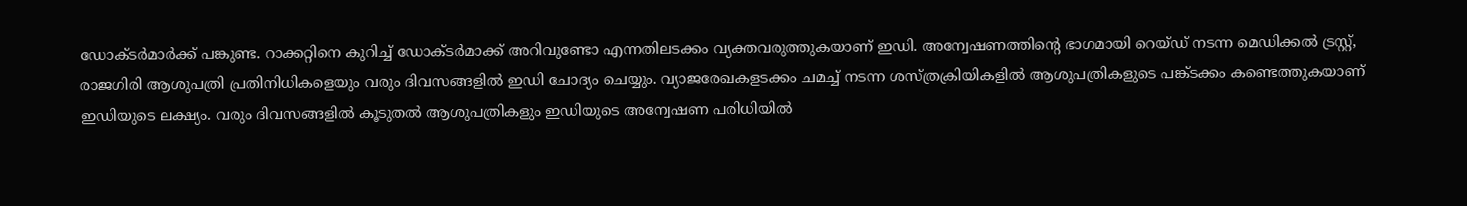ഡോക്ടര്‍മാര്‍ക്ക് പങ്കുണ്ട. റാക്കറ്റിനെ കുറിച്ച് ഡോക്ടര്‍മാക്ക് അറിവുണ്ടോ എന്നതിലടക്കം വ്യക്തവരുത്തുകയാണ് ഇഡി. അന്വേഷണത്തിന്റെ ഭാഗമായി റെയ്ഡ് നടന്ന മെഡിക്കല്‍ ട്രസ്റ്റ്, രാജഗിരി ആശുപത്രി പ്രതിനിധികളെയും വരും ദിവസങ്ങളില്‍ ഇഡി ചോദ്യം ചെയ്യും. വ്യാജരേഖകളടക്കം ചമച്ച് നടന്ന ശസ്ത്രക്രിയികളില്‍ ആശുപത്രികളുടെ പങ്ക്ടക്കം കണ്ടെത്തുകയാണ് ഇഡിയുടെ ലക്ഷ്യം. വരും ദിവസങ്ങളില്‍ കൂടുതല്‍ ആശുപത്രികളും ഇഡിയുടെ അന്വേഷണ പരിധിയില്‍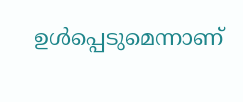ഉള്‍പ്പെടുമെന്നാണ്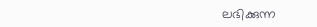ലഭിക്കുന്ന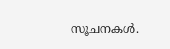സൂചനകള്‍.